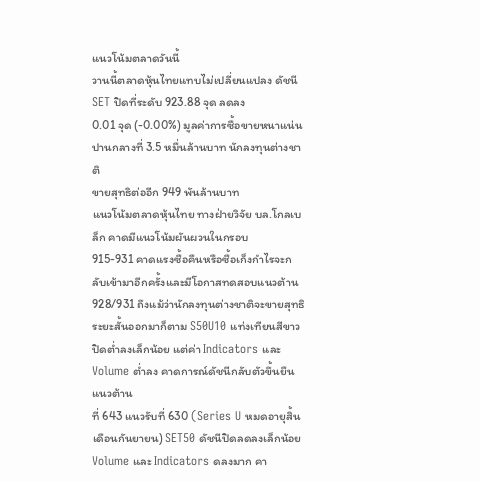แนวโน้มตลาดวันนี้
วานนี้ตลาดหุ้นไทยแทบไม่เปลี่ยนแปลง ดัชนี SET ปิดที่ระดับ 923.88 จุด ลดลง
0.01 จุด (-0.00%) มูลค่าการซื้อขายหนาแน่นปานกลางที่ 3.5 หมื่นล้านบาท นักลงทุนต่างชาติ
ขายสุทธิต่ออีก 949 พันล้านบาท
แนวโน้มตลาดหุ้นไทย ทางฝ่ายวิจัย บล.โกลเบล็ก คาดมีแนวโน้มผันผวนในกรอบ
915-931 คาดแรงซื้อคืนหรือซื้อเก็งกำไรจะกลับเข้ามาอีกครั้งและมีโอกาสทดสอบแนวต้าน
928/931 ถึงแม้ว่านักลงทุนต่างชาติจะขายสุทธิระยะสั้นออกมาก็ตาม S50U10 แท่งเทียนสีขาว
ปิดต่ำลงเล็กน้อย แต่ค่า Indicators และ Volume ต่ำลง คาดการณ์ดัชนีกลับตัวขึ้นยืนแนวต้าน
ที่ 643 แนวรับที่ 630 (Series U หมดอายุสิ้นเดือนกันยายน) SET50 ดัชนีปิดลดลงเล็กน้อย
Volume และ Indicators ดลงมาก คา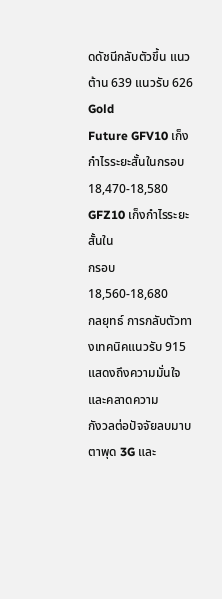ดดัชนีกลับตัวขึ้น แนวต้าน 639 แนวรับ 626 Gold
Future GFV10 เก็งกำไรระยะสั้นในกรอบ 18,470-18,580 GFZ10 เก็งกำไรระยะสั้นใน
กรอบ 18,560-18,680
กลยุทธ์ การกลับตัวทางเทคนิคแนวรับ 915 แสดงถึงความมั่นใจและคลาดความ
กังวลต่อปัจจัยลบมาบตาพุด 3G และ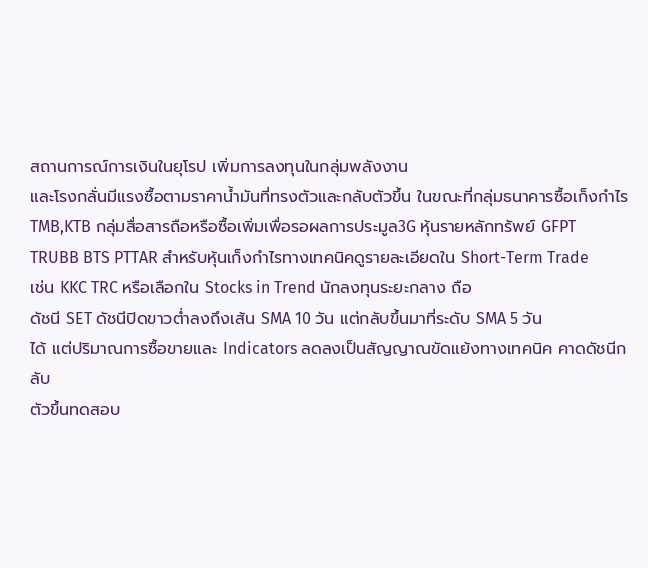สถานการณ์การเงินในยุโรป เพิ่มการลงทุนในกลุ่มพลังงาน
และโรงกลั่นมีแรงซื้อตามราคาน้ำมันที่ทรงตัวและกลับตัวขึ้น ในขณะที่กลุ่มธนาคารซื้อเก็งกำไร
TMB,KTB กลุ่มสื่อสารถือหรือซื้อเพิ่มเพื่อรอผลการประมูล3G หุ้นรายหลักทรัพย์ GFPT
TRUBB BTS PTTAR สำหรับหุ้นเก็งกำไรทางเทคนิคดูรายละเอียดใน Short-Term Trade
เช่น KKC TRC หรือเลือกใน Stocks in Trend นักลงทุนระยะกลาง ถือ
ดัชนี SET ดัชนีปิดขาวต่ำลงถึงเส้น SMA 10 วัน แต่กลับขึ้นมาที่ระดับ SMA 5 วัน
ได้ แต่ปริมาณการซื้อขายและ Indicators ลดลงเป็นสัญญาณขัดแย้งทางเทคนิค คาดดัชนีกลับ
ตัวขึ้นทดสอบ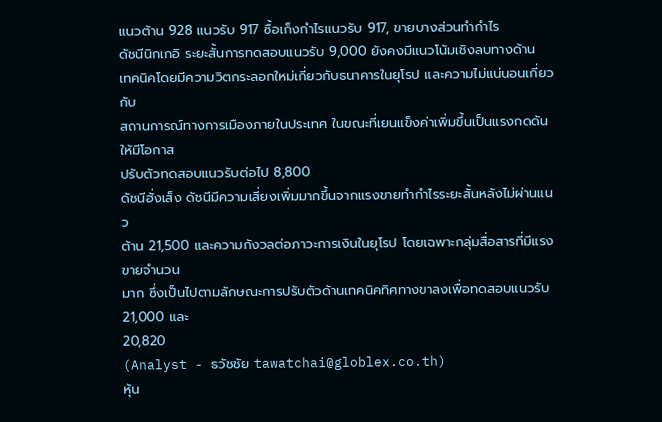แนวต้าน 928 แนวรับ 917 ซื้อเก็งกำไรแนวรับ 917, ขายบางส่วนทำกำไร
ดัชนีนิกเกอิ ระยะสั้นการทดสอบแนวรับ 9,000 ยังคงมีแนวโน้มเชิงลบทางด้าน
เทคนิคโดยมีความวิตกระลอกใหม่เกี่ยวกับธนาคารในยุโรป และความไม่แน่นอนเกี่ยวกับ
สถานการณ์ทางการเมืองภายในประเทศ ในขณะที่เยนแข็งค่าเพิ่มขึ้นเป็นแรงกดดันให้มีโอกาส
ปรับตัวทดสอบแนวรับต่อไป 8,800
ดัชนีฮั่งเส็ง ดัชนีมีความเสี่ยงเพิ่มมากขึ้นจากแรงขายทำกำไรระยะสั้นหลังไม่ผ่านแนว
ต้าน 21,500 และความกังวลต่อภาวะการเงินในยุโรป โดยเฉพาะกลุ่มสื่อสารที่มีแรงขายจำนวน
มาก ซึ่งเป็นไปตามลักษณะการปรับตัวด้านเทคนิคทิศทางขาลงเพื่อทดสอบแนวรับ 21,000 และ
20,820
(Analyst - ธวัชชัย tawatchai@globlex.co.th)
หุ้น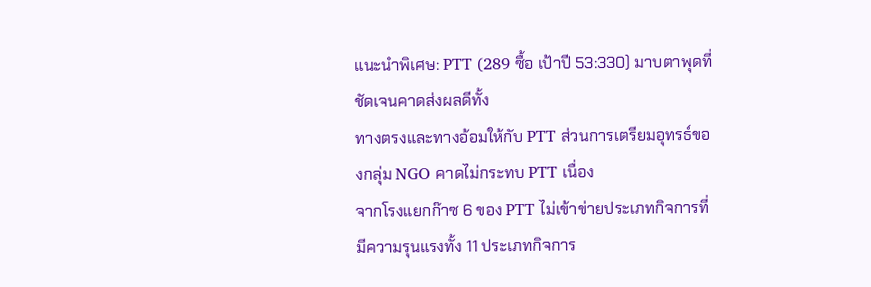แนะนำพิเศษ: PTT (289 ซื้อ เป้าปี 53:330) มาบตาพุดที่ชัดเจนคาดส่งผลดีทั้ง
ทางตรงและทางอ้อมให้กับ PTT ส่วนการเตรียมอุทรธ์ของกลุ่ม NGO คาดไม่กระทบ PTT เนื่อง
จากโรงแยกก๊าซ 6 ของ PTT ไม่เข้าข่ายประเภทกิจการที่มีความรุนแรงทั้ง 11 ประเภทกิจการ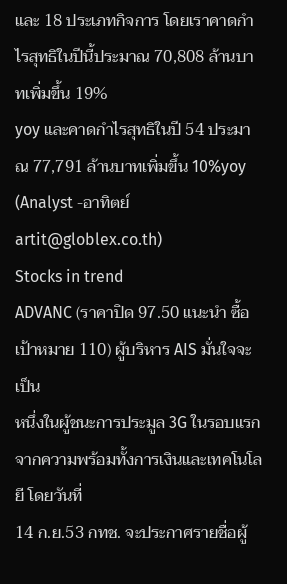และ 18 ประเภทกิจการ โดยเราคาดกำไรสุทธิในปีนี้ประมาณ 70,808 ล้านบาทเพิ่มขึ้น 19%
yoy และคาดกำไรสุทธิในปี 54 ประมาณ 77,791 ล้านบาทเพิ่มขึ้น 10%yoy
(Analyst -อาทิตย์ artit@globlex.co.th)
Stocks in trend
ADVANC (ราคาปิด 97.50 แนะนำ ซื้อ เป้าหมาย 110) ผู้บริหาร AIS มั่นใจจะเป็น
หนึ่งในผู้ชนะการประมูล 3G ในรอบแรก จากความพร้อมทั้งการเงินและเทคโนโลยี โดยวันที่
14 ก.ย.53 กทช. จะประกาศรายชื่อผู้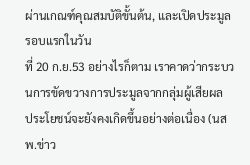ผ่านเกณฑ์คุณสมบัติขั้นต้น, และเปิดประมูลรอบแรกในวัน
ที่ 20 ก.ย.53 อย่างไรก็ตาม เราคาดว่ากระบวนการขัดขวางการประมูลจากกลุ่มผู้เสียผล
ประโยชน์จะยังคงเกิดขึ้นอย่างต่อเนื่อง (นสพ.ข่าว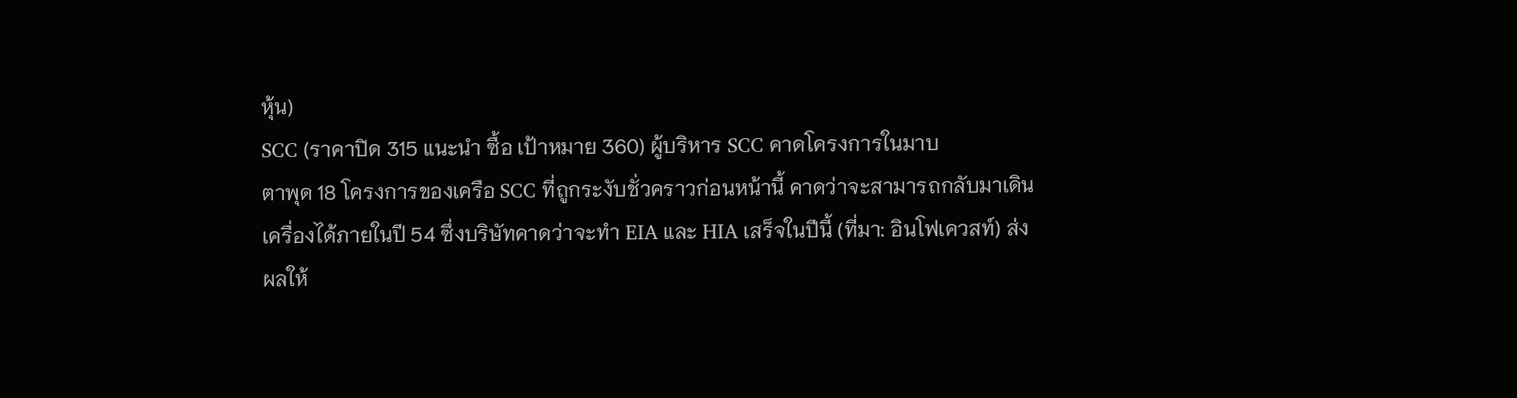หุ้น)
SCC (ราคาปิด 315 แนะนำ ซื้อ เป้าหมาย 360) ผู้บริหาร SCC คาดโครงการในมาบ
ตาพุด 18 โครงการของเครือ SCC ที่ถูกระงับชั่วคราวก่อนหน้านี้ คาดว่าจะสามารถกลับมาเดิน
เครื่องได้ภายในปี 54 ซึ่งบริษัทคาดว่าจะทำ EIA และ HIA เสร็จในปีนี้ (ที่มา: อินโฟเควสท์) ส่ง
ผลให้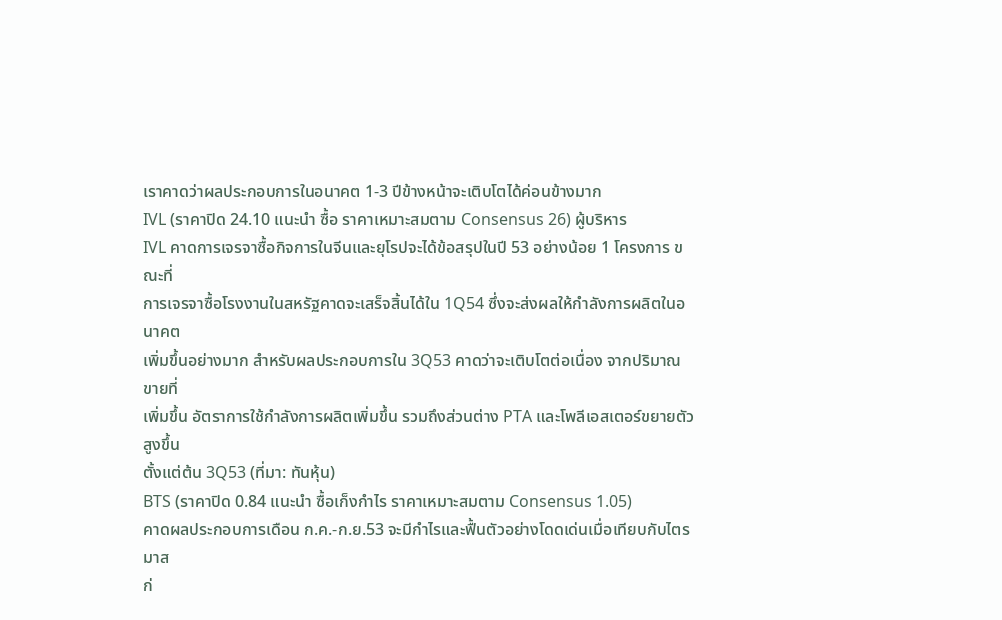เราคาดว่าผลประกอบการในอนาคต 1-3 ปีข้างหน้าจะเติบโตได้ค่อนข้างมาก
IVL (ราคาปิด 24.10 แนะนำ ซื้อ ราคาเหมาะสมตาม Consensus 26) ผู้บริหาร
IVL คาดการเจรจาซื้อกิจการในจีนและยุโรปจะได้ข้อสรุปในปี 53 อย่างน้อย 1 โครงการ ขณะที่
การเจรจาซื้อโรงงานในสหรัฐคาดจะเสร็จสิ้นได้ใน 1Q54 ซึ่งจะส่งผลให้กำลังการผลิตในอนาคต
เพิ่มขึ้นอย่างมาก สำหรับผลประกอบการใน 3Q53 คาดว่าจะเติบโตต่อเนื่อง จากปริมาณขายที่
เพิ่มขึ้น อัตราการใช้กำลังการผลิตเพิ่มขึ้น รวมถึงส่วนต่าง PTA และโพลีเอสเตอร์ขยายตัวสูงขึ้น
ตั้งแต่ต้น 3Q53 (ที่มา: ทันหุ้น)
BTS (ราคาปิด 0.84 แนะนำ ซื้อเก็งกำไร ราคาเหมาะสมตาม Consensus 1.05)
คาดผลประกอบการเดือน ก.ค.-ก.ย.53 จะมีกำไรและฟื้นตัวอย่างโดดเด่นเมื่อเทียบกับไตรมาส
ก่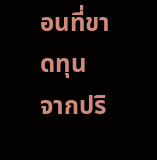อนที่ขาดทุน จากปริ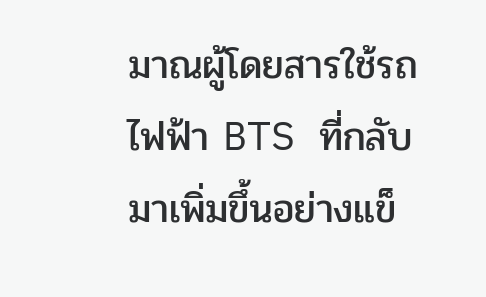มาณผู้โดยสารใช้รถไฟฟ้า BTS ที่กลับมาเพิ่มขึ้นอย่างแข็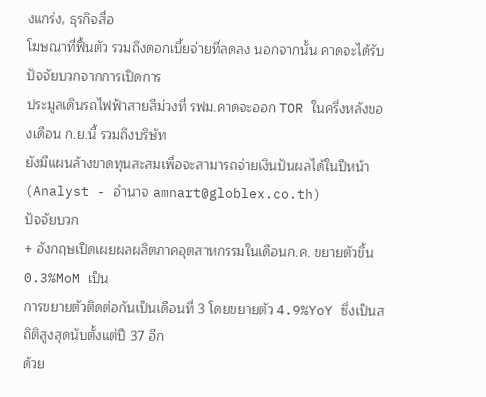งแกร่ง, ธุรกิจสื่อ
โฆษณาที่ฟื้นตัว รวมถึงดอกเบี้ยจ่ายที่ลดลง นอกจากนั้น คาดจะได้รับปัจจัยบวกจากการเปิดการ
ประมูลเดินรถไฟฟ้าสายสีม่วงที่ รฟม.คาดจะออก TOR ในครึ่งหลังของเดือน ก.ย.นี้ รวมถึงบริษัท
ยังมีแผนล้างขาดทุนสะสมเพื่อจะสามารถจ่ายเงินปันผลได้ในปีหน้า
(Analyst - อำนาจ amnart@globlex.co.th)
ปัจจัยบวก
+ อังกฤษเปิดเผยผลผลิตภาคอุตสาหกรรมในเดือนก.ค. ขยายตัวขึ้น 0.3%MoM เป็น
การขยายตัวติดต่อกันเป็นเดือนที่ 3 โดยขยายตัว 4.9%YoY ซึ่งเป็นสถิติสูงสุดนับตั้งแต่ปี 37 อีก
ด้วย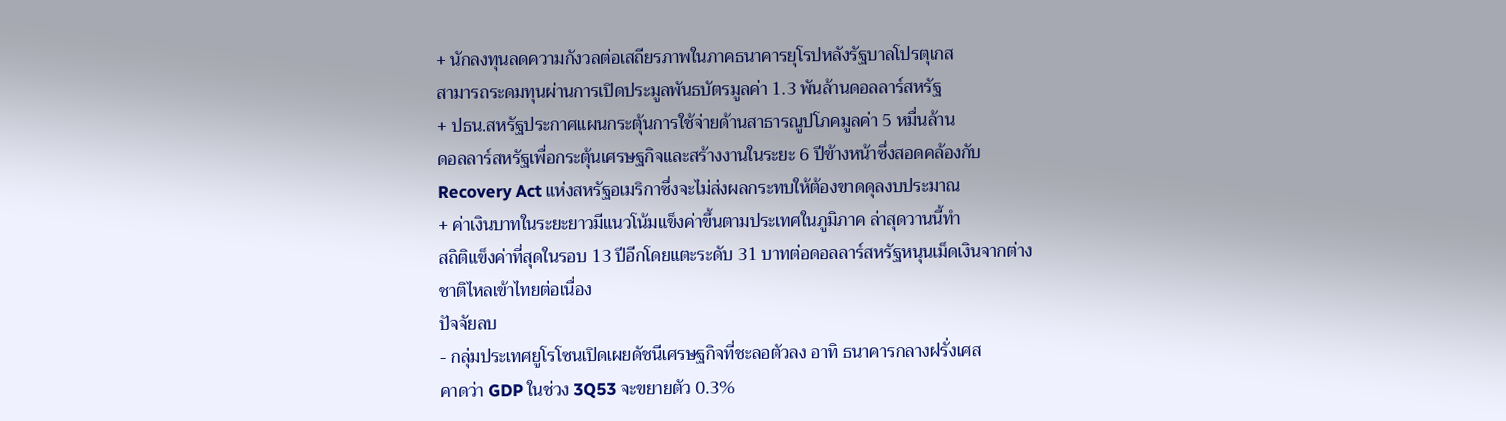+ นักลงทุนลดความกังวลต่อเสถียรภาพในภาคธนาคารยุโรปหลังรัฐบาลโปรตุเกส
สามารถระดมทุนผ่านการเปิดประมูลพันธบัตรมูลค่า 1.3 พันล้านดอลลาร์สหรัฐ
+ ปธน.สหรัฐประกาศแผนกระตุ้นการใช้จ่ายด้านสาธารณูปโภคมูลค่า 5 หมื่นล้าน
ดอลลาร์สหรัฐเพื่อกระตุ้นเศรษฐกิจและสร้างงานในระยะ 6 ปีข้างหน้าซึ่งสอดคล้องกับ
Recovery Act แห่งสหรัฐอเมริกาซึ่งจะไม่ส่งผลกระทบให้ต้องขาดดุลงบประมาณ
+ ค่าเงินบาทในระยะยาวมีแนวโน้มแข็งค่าขึ้นตามประเทศในภูมิภาค ล่าสุดวานนี้ทำ
สถิติแข็งค่าที่สุดในรอบ 13 ปีอีกโดยแตะระดับ 31 บาทต่อดอลลาร์สหรัฐหนุนเม็ดเงินจากต่าง
ชาติไหลเข้าไทยต่อเนื่อง
ปัจจัยลบ
- กลุ่มประเทศยูโรโซนเปิดเผยดัชนีเศรษฐกิจที่ชะลอตัวลง อาทิ ธนาคารกลางฝรั่งเศส
คาดว่า GDP ในช่วง 3Q53 จะขยายตัว 0.3%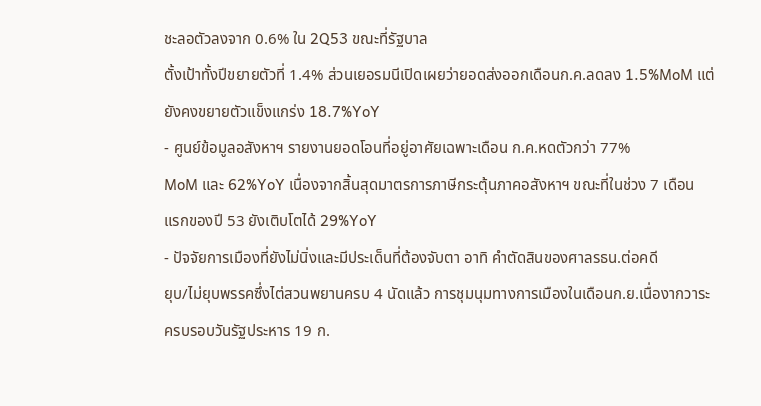ชะลอตัวลงจาก 0.6% ใน 2Q53 ขณะที่รัฐบาล
ตั้งเป้าทั้งปีขยายตัวที่ 1.4% ส่วนเยอรมนีเปิดเผยว่ายอดส่งออกเดือนก.ค.ลดลง 1.5%MoM แต่
ยังคงขยายตัวแข็งแกร่ง 18.7%YoY
- ศูนย์ข้อมูลอสังหาฯ รายงานยอดโอนที่อยู่อาศัยเฉพาะเดือน ก.ค.หดตัวกว่า 77%
MoM และ 62%YoY เนื่องจากสิ้นสุดมาตรการภาษีกระตุ้นภาคอสังหาฯ ขณะที่ในช่วง 7 เดือน
แรกของปี 53 ยังเติบโตได้ 29%YoY
- ปัจจัยการเมืองที่ยังไม่นิ่งและมีประเด็นที่ต้องจับตา อาทิ คำตัดสินของศาลรธน.ต่อคดี
ยุบ/ไม่ยุบพรรคซึ่งไต่สวนพยานครบ 4 นัดแล้ว การชุมนุมทางการเมืองในเดือนก.ย.เนื่องากวาระ
ครบรอบวันรัฐประหาร 19 ก.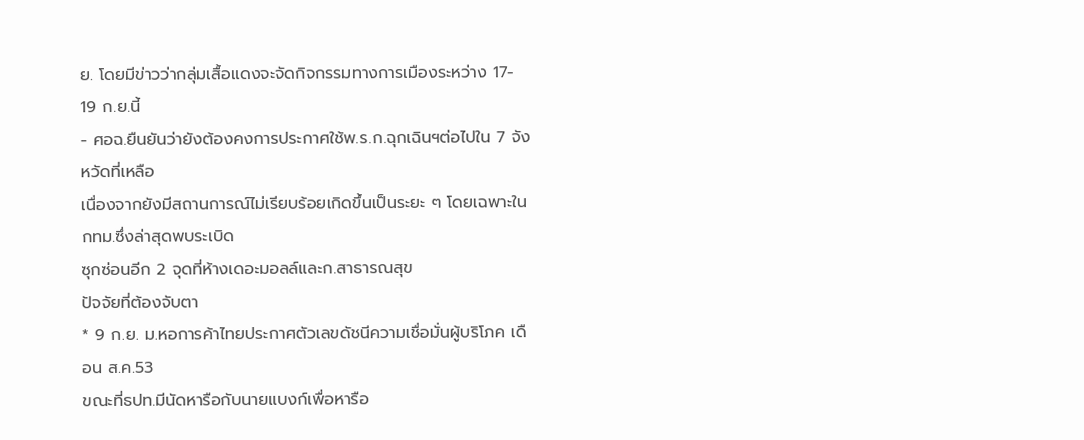ย. โดยมีข่าวว่ากลุ่มเสื้อแดงจะจัดกิจกรรมทางการเมืองระหว่าง 17-
19 ก.ย.นี้
- ศอฉ.ยืนยันว่ายังต้องคงการประกาศใช้พ.ร.ก.ฉุกเฉินฯต่อไปใน 7 จังหวัดที่เหลือ
เนื่องจากยังมีสถานการณ์ไม่เรียบร้อยเกิดขึ้นเป็นระยะ ๆ โดยเฉพาะในกทม.ซึ่งล่าสุดพบระเบิด
ซุกซ่อนอีก 2 จุดที่ห้างเดอะมอลล์และก.สาธารณสุข
ปัจจัยที่ต้องจับตา
* 9 ก.ย. ม.หอการค้าไทยประกาศตัวเลขดัชนีความเชื่อมั่นผู้บริโภค เดือน ส.ค.53
ขณะที่ธปท.มีนัดหารือกับนายแบงก์เพื่อหารือ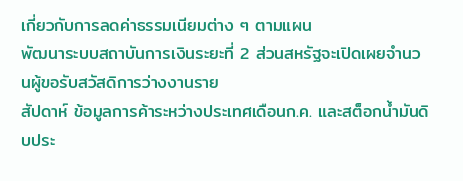เกี่ยวกับการลดค่าธรรมเนียมต่าง ๆ ตามแผน
พัฒนาระบบสถาบันการเงินระยะที่ 2 ส่วนสหรัฐจะเปิดเผยจำนวนผู้ขอรับสวัสดิการว่างงานราย
สัปดาห์ ข้อมูลการค้าระหว่างประเทศเดือนก.ค. และสต็อกน้ำมันดิบประ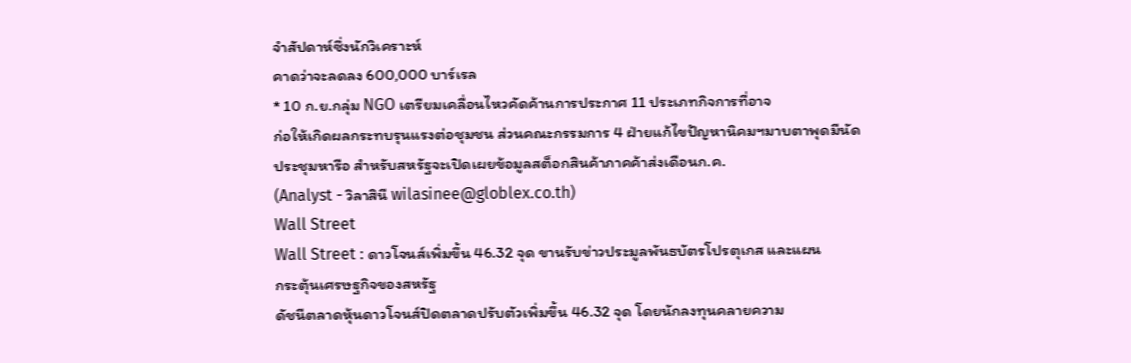จำสัปดาห์ซึ่งนักวิเคราะห์
คาดว่าจะลดลง 600,000 บาร์เรล
* 10 ก.ย.กลุ่ม NGO เตรียมเคลื่อนไหวคัดค้านการประกาศ 11 ประเภทกิจการที่อาจ
ก่อให้เกิดผลกระทบรุนแรงต่อชุมชน ส่วนคณะกรรมการ 4 ฝ่ายแก้ไขปัญหานิคมฯมาบตาพุดมีนัด
ประชุมหารือ สำหรับสหรัฐจะเปิดเผยข้อมูลสต็อกสินค้าภาคค้าส่งเดือนก.ค.
(Analyst - วิลาสินี wilasinee@globlex.co.th)
Wall Street
Wall Street : ดาวโจนส์เพิ่มขึ้น 46.32 จุด ขานรับข่าวประมูลพันธบัตรโปรตุเกส และแผน
กระตุ้นเศรษฐกิจของสหรัฐ
ดัชนีตลาดหุ้นดาวโจนส์ปิดตลาดปรับตัวเพิ่มขึ้น 46.32 จุด โดยนักลงทุนคลายความ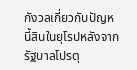กังวลเกี่ยวกับปัญหนี้สินในยุโรปหลังจากรัฐบาลโปรตุ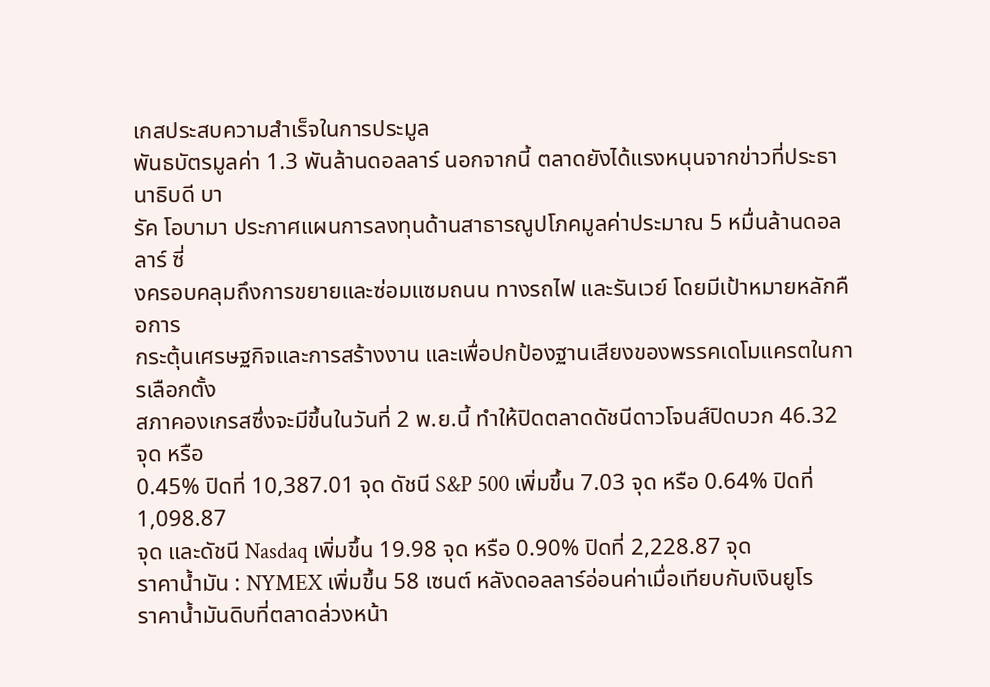เกสประสบความสำเร็จในการประมูล
พันธบัตรมูลค่า 1.3 พันล้านดอลลาร์ นอกจากนี้ ตลาดยังได้แรงหนุนจากข่าวที่ประธานาธิบดี บา
รัค โอบามา ประกาศแผนการลงทุนด้านสาธารณูปโภคมูลค่าประมาณ 5 หมื่นล้านดอลลาร์ ซี่
งครอบคลุมถึงการขยายและซ่อมแซมถนน ทางรถไฟ และรันเวย์ โดยมีเป้าหมายหลักคือการ
กระตุ้นเศรษฐกิจและการสร้างงาน และเพื่อปกป้องฐานเสียงของพรรคเดโมแครตในการเลือกตั้ง
สภาคองเกรสซึ่งจะมีขึ้นในวันที่ 2 พ.ย.นี้ ทำให้ปิดตลาดดัชนีดาวโจนส์ปิดบวก 46.32 จุด หรือ
0.45% ปิดที่ 10,387.01 จุด ดัชนี S&P 500 เพิ่มขึ้น 7.03 จุด หรือ 0.64% ปิดที่ 1,098.87
จุด และดัชนี Nasdaq เพิ่มขึ้น 19.98 จุด หรือ 0.90% ปิดที่ 2,228.87 จุด
ราคาน้ำมัน : NYMEX เพิ่มขึ้น 58 เซนต์ หลังดอลลาร์อ่อนค่าเมื่อเทียบกับเงินยูโร
ราคาน้ำมันดิบที่ตลาดล่วงหน้า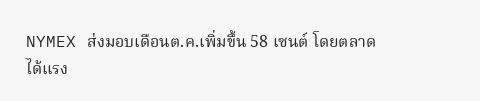NYMEX ส่งมอบเดือนต.ค.เพิ่มขึ้น 58 เซนต์ โดยตลาด
ได้แรง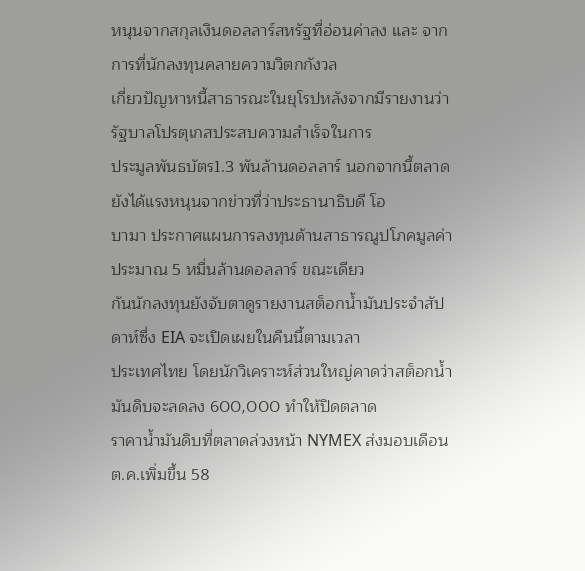หนุนจากสกุลเงินดอลลาร์สหรัฐที่อ่อนค่าลง และ จากการที่นักลงทุนคลายความวิตกกังวล
เกี่ยวปัญหาหนี้สาธารณะในยุโรปหลังจากมีรายงานว่า รัฐบาลโปรตุเกสประสบความสำเร็จในการ
ประมูลพันธบัตร1.3 พันล้านดอลลาร์ นอกจากนี้ตลาดยังได้แรงหนุนจากข่าวที่ว่าประธานาธิบดี โอ
บามา ประกาศแผนการลงทุนด้านสาธารณูปโภคมูลค่าประมาณ 5 หมื่นล้านดอลลาร์ ขณะเดียว
กันนักลงทุนยังจับตาดูรายงานสต็อกน้ำมันประจำสัปดาห์ซึ่ง EIA จะเปิดเผยในคืนนี้ตามเวลา
ประเทศไทย โดยนักวิเคราะห์ส่วนใหญ่คาดว่าสต็อกน้ำมันดิบจะลดลง 600,000 ทำให้ปิดตลาด
ราคาน้ำมันดิบที่ตลาดล่วงหน้า NYMEX ส่งมอบเดือนต.ค.เพิ่มขึ้น 58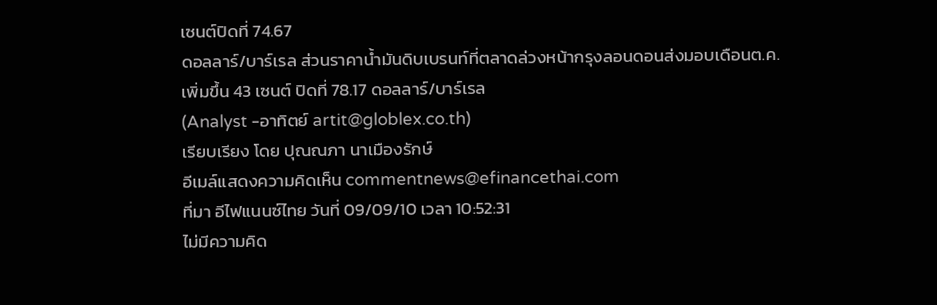เซนต์ปิดที่ 74.67
ดอลลาร์/บาร์เรล ส่วนราคาน้ำมันดิบเบรนท์ที่ตลาดล่วงหน้ากรุงลอนดอนส่งมอบเดือนต.ค.
เพิ่มขึ้น 43 เซนต์ ปิดที่ 78.17 ดอลลาร์/บาร์เรล
(Analyst -อาทิตย์ artit@globlex.co.th)
เรียบเรียง โดย ปุณณภา นาเมืองรักษ์
อีเมล์แสดงความคิดเห็น commentnews@efinancethai.com
ที่มา อีไฟแนนซ์ไทย วันที่ 09/09/10 เวลา 10:52:31
ไม่มีความคิด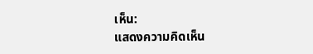เห็น:
แสดงความคิดเห็น